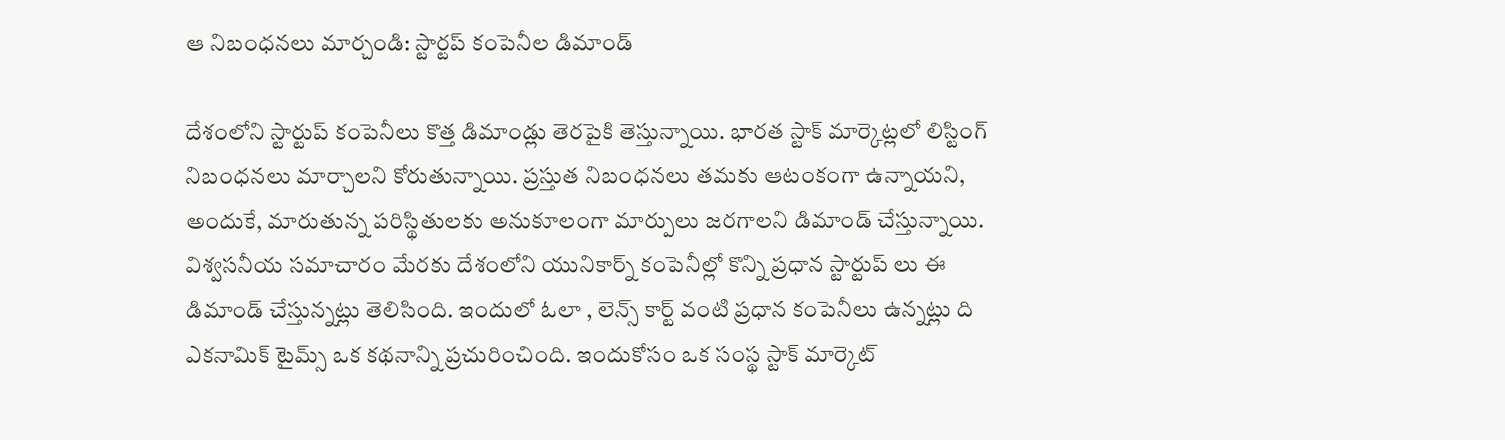ఆ నిబంధనలు మార్చండి: స్టార్టప్ కంపెనీల డిమాండ్

దేశంలోని స్టార్టుప్ కంపెనీలు కొత్త డిమాండ్లు తెరపైకి తెస్తున్నాయి. భారత స్టాక్ మార్కెట్లలో లిస్టింగ్ నిబంధనలు మార్చాలని కోరుతున్నాయి. ప్రస్తుత నిబంధనలు తమకు ఆటంకంగా ఉన్నాయని, అందుకే, మారుతున్న పరిస్థితులకు అనుకూలంగా మార్పులు జరగాలని డిమాండ్ చేస్తున్నాయి. విశ్వసనీయ సమాచారం మేరకు దేశంలోని యునికార్న్ కంపెనీల్లో కొన్ని ప్రధాన స్టార్టుప్ లు ఈ డిమాండ్ చేస్తున్నట్లు తెలిసింది. ఇందులో ఓలా , లెన్స్ కార్ట్ వంటి ప్రధాన కంపెనీలు ఉన్నట్లు ది ఎకనామిక్ టైమ్స్ ఒక కథనాన్ని ప్రచురించింది. ఇందుకోసం ఒక సంస్థ స్టాక్ మార్కెట్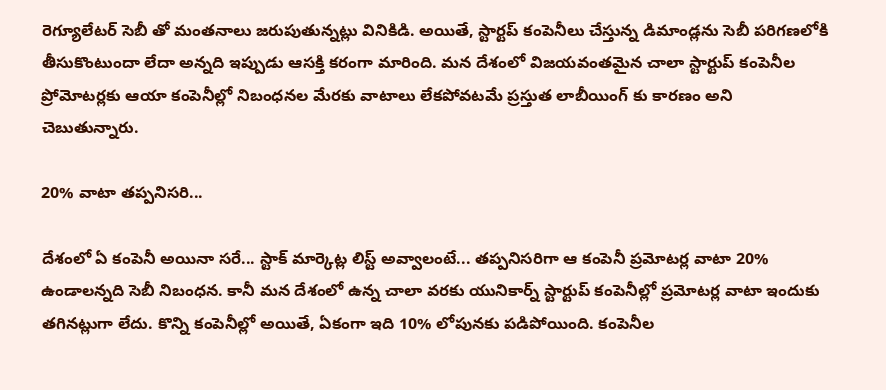రెగ్యూలేటర్ సెబీ తో మంతనాలు జరుపుతున్నట్లు వినికిడి. అయితే, స్టార్టప్ కంపెనీలు చేస్తున్న డిమాండ్లను సెబీ పరిగణలోకి తీసుకొంటుందా లేదా అన్నది ఇప్పుడు ఆసక్తి కరంగా మారింది. మన దేశంలో విజయవంతమైన చాలా స్టార్టుప్ కంపెనీల ప్రోమోటర్లకు ఆయా కంపెనీల్లో నిబంధనల మేరకు వాటాలు లేకపోవటమే ప్రస్తుత లాబీయింగ్ కు కారణం అని చెబుతున్నారు.

20% వాటా తప్పనిసరి...

దేశంలో ఏ కంపెనీ అయినా సరే... స్టాక్ మార్కెట్ల లిస్ట్ అవ్వాలంటే... తప్పనిసరిగా ఆ కంపెనీ ప్రమోటర్ల వాటా 20% ఉండాలన్నది సెబీ నిబంధన. కానీ మన దేశంలో ఉన్న చాలా వరకు యునికార్న్ స్టార్టుప్ కంపెనీల్లో ప్రమోటర్ల వాటా ఇందుకు తగినట్లుగా లేదు. కొన్ని కంపెనీల్లో అయితే, ఏకంగా ఇది 10% లోపునకు పడిపోయింది. కంపెనీల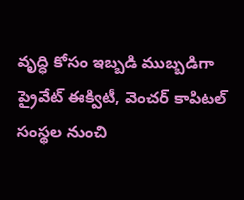వృద్ధి కోసం ఇబ్బడి ముబ్బడిగా ప్రైవేట్ ఈక్విటీ, వెంచర్ కాపిటల్ సంస్థల నుంచి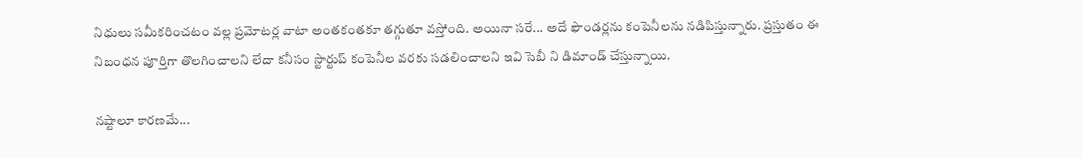నిధులు సమీకరించటం వల్ల ప్రమోటర్ల వాటా అంతకంతకూ తగ్గుతూ వస్తోంది. అయినా సరే... అదే ఫౌండర్లను కంపెనీలను నడిపిస్తున్నారు. ప్రస్తుతం ఈ నిబంధన పూర్తిగా తొలగించాలని లేదా కనీసం స్టార్టుప్ కంపెనీల వరకు సడలించాలని ఇవి సెబీ ని డిమాండ్ చేస్తున్నాయి.

నష్టాలూ కారణమే...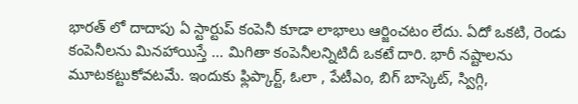భారత్ లో దాదాపు ఏ స్టార్టుప్ కంపెనీ కూడా లాభాలు ఆర్జించటం లేదు. ఏదో ఒకటి, రెండు కంపెనీలను మినహాయిస్తే ... మిగితా కంపెనీలన్నిటిదీ ఒకటే దారి. భారీ నష్టాలను మూటకట్టుకోవటమే. ఇందుకు ఫ్లిప్కార్ట్, ఓలా , పేటీఎం, బిగ్ బాస్కెట్, స్విగ్గి,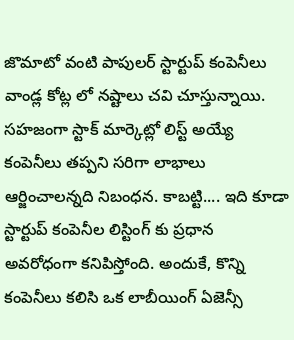జొమాటో వంటి పాపులర్ స్టార్టుప్ కంపెనీలు వాండ్ల కోట్ల లో నష్టాలు చవి చూస్తున్నాయి. సహజంగా స్టాక్ మార్కెట్లో లిస్ట్ అయ్యే కంపెనీలు తప్పని సరిగా లాభాలు ఆర్జించాలన్నది నిబంధన. కాబట్టి.... ఇది కూడా స్టార్టుప్ కంపెనీల లిస్టింగ్ కు ప్రధాన అవరోధంగా కనిపిస్తోంది. అందుకే, కొన్ని కంపెనీలు కలిసి ఒక లాబీయింగ్ ఏజెన్సీ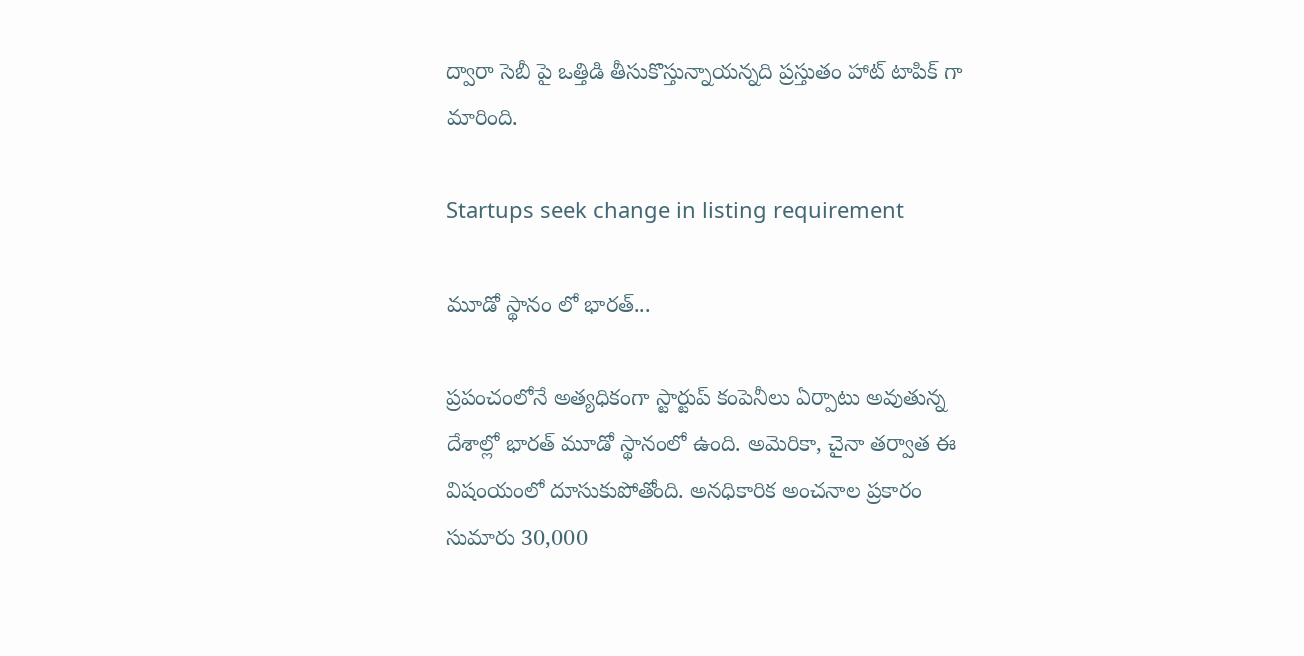ద్వారా సెబీ పై ఒత్తిడి తీసుకొస్తున్నాయన్నది ప్రస్తుతం హాట్ టాపిక్ గా మారింది.

Startups seek change in listing requirement

మూడో స్థానం లో భారత్...

ప్రపంచంలోనే అత్యధికంగా స్టార్టుప్ కంపెనీలు ఏర్పాటు అవుతున్న దేశాల్లో భారత్ మూడో స్థానంలో ఉంది. అమెరికా, చైనా తర్వాత ఈ విషంయంలో దూసుకుపోతోంది. అనధికారిక అంచనాల ప్రకారం సుమారు 30,000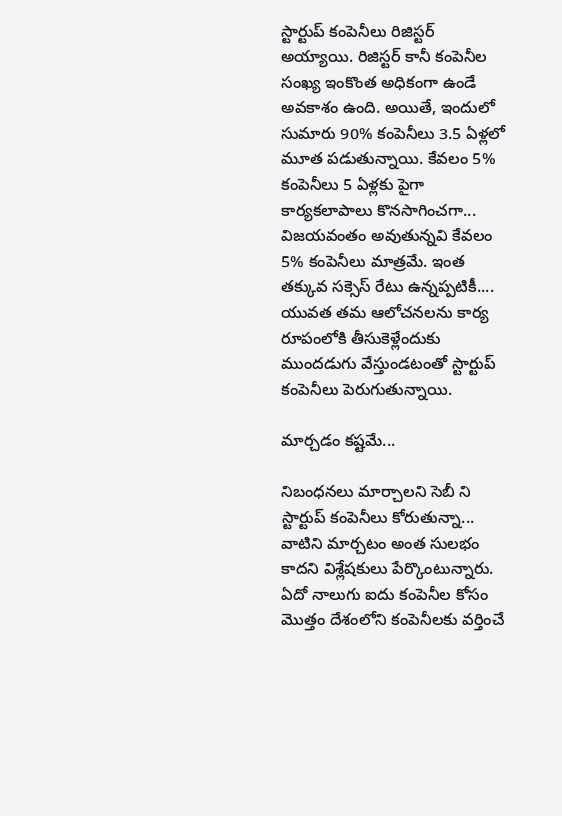స్టార్టుప్ కంపెనీలు రిజిస్టర్ అయ్యాయి. రిజిస్టర్ కానీ కంపెనీల సంఖ్య ఇంకొంత అధికంగా ఉండే అవకాశం ఉంది. అయితే, ఇందులో సుమారు 90% కంపెనీలు 3.5 ఏళ్లలో మూత పడుతున్నాయి. కేవలం 5% కంపెనీలు 5 ఏళ్లకు పైగా కార్యకలాపాలు కొనసాగించగా... విజయవంతం అవుతున్నవి కేవలం 5% కంపెనీలు మాత్రమే. ఇంత తక్కువ సక్సెస్ రేటు ఉన్నప్పటికీ.... యువత తమ ఆలోచనలను కార్య రూపంలోకి తీసుకెళ్లేందుకు ముందడుగు వేస్తుండటంతో స్టార్టుప్ కంపెనీలు పెరుగుతున్నాయి.

మార్చడం కష్టమే...

నిబంధనలు మార్చాలని సెబీ ని స్టార్టుప్ కంపెనీలు కోరుతున్నా... వాటిని మార్చటం అంత సులభం కాదని విశ్లేషకులు పేర్కొంటున్నారు. ఏదో నాలుగు ఐదు కంపెనీల కోసం మొత్తం దేశంలోని కంపెనీలకు వర్తించే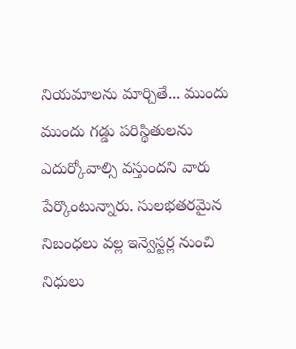నియమాలను మార్చితే... ముందు ముందు గడ్డు పరిస్థితులను ఎదుర్కోవాల్సి వస్తుందని వారు పేర్కొంటున్నారు. సులభతరమైన నిబంధలు వల్ల ఇన్వెస్టర్ల నుంచి నిధులు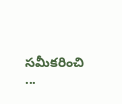సమీకరించి ...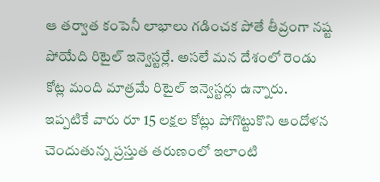ఆ తర్వాత కంపెనీ లాభాలు గడించక పోతే తీవ్రంగా నష్ట పోయేది రిటైల్ ఇన్వెస్టర్లే. అసలే మన దేశంలో రెండు కోట్ల మంది మాత్రమే రిటైల్ ఇన్వెస్టర్లు ఉన్నారు. ఇప్పటికే వారు రూ 15 లక్షల కోట్లు పోగొట్టుకొని ఆందోళన చెందుతున్న ప్రస్తుత తరుణంలో ఇలాంటి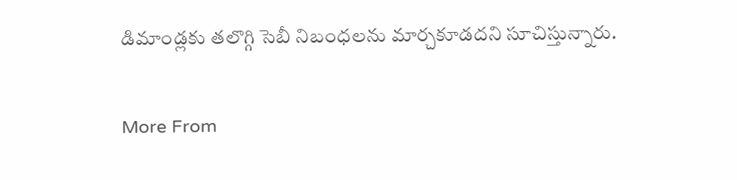డిమాండ్లకు తలొగ్గి సెబీ నిబంధలను మార్చకూడదని సూచిస్తున్నారు.

More From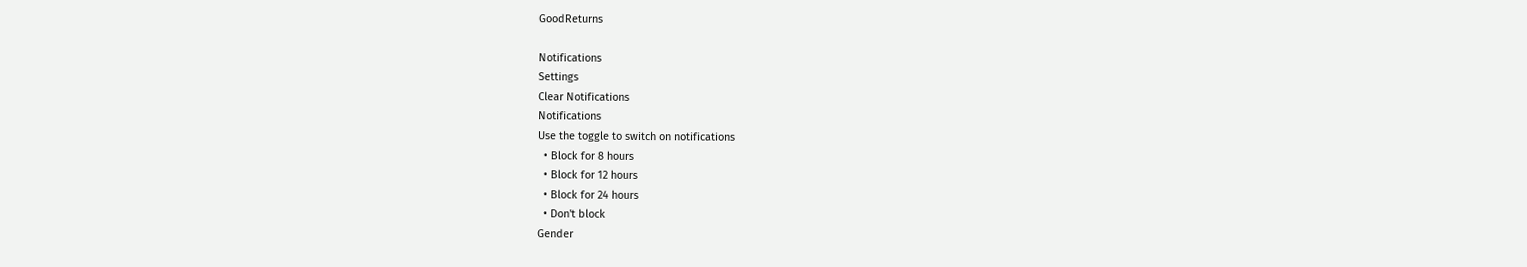GoodReturns

Notifications
Settings
Clear Notifications
Notifications
Use the toggle to switch on notifications
  • Block for 8 hours
  • Block for 12 hours
  • Block for 24 hours
  • Don't block
Gender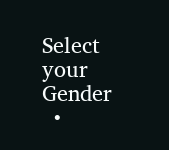Select your Gender
  •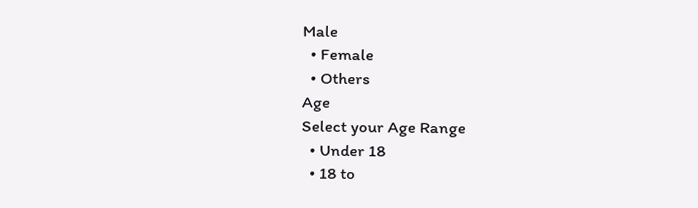Male
  • Female
  • Others
Age
Select your Age Range
  • Under 18
  • 18 to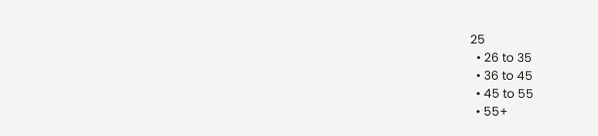25
  • 26 to 35
  • 36 to 45
  • 45 to 55
  • 55+